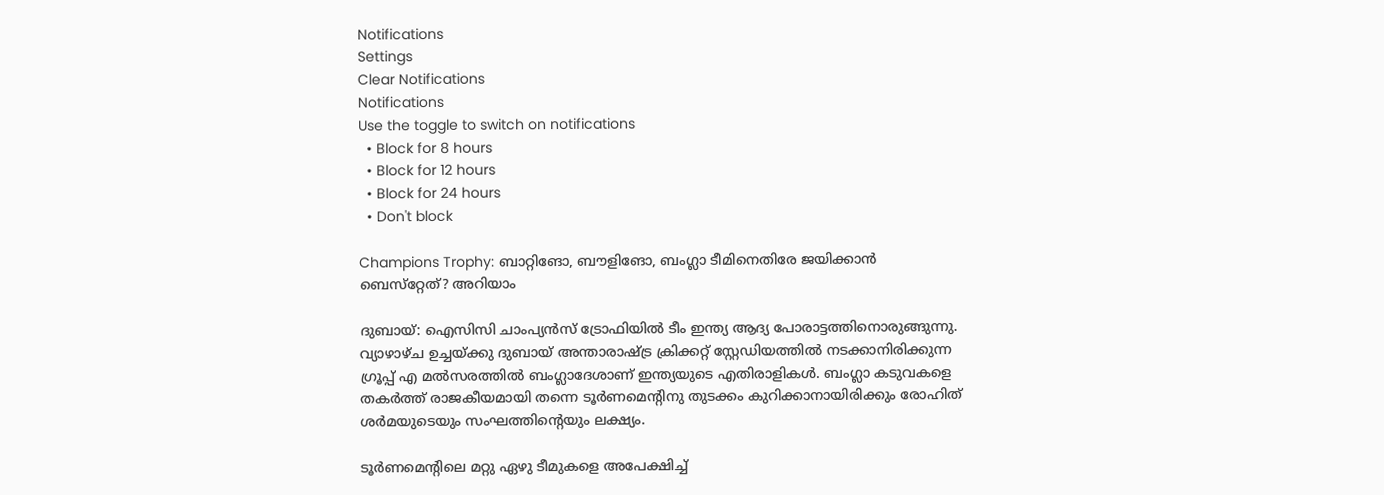Notifications
Settings
Clear Notifications
Notifications
Use the toggle to switch on notifications
  • Block for 8 hours
  • Block for 12 hours
  • Block for 24 hours
  • Don't block

Champions Trophy: ബാറ്റിങോ, ബൗളിങോ, ബംഗ്ലാ ടീമിനെതിരേ ജയിക്കാന്‍ ബെസ്‌റ്റേത്? അറിയാം

ദുബായ്: ഐസിസി ചാംപ്യന്‍സ് ട്രോഫിയില്‍ ടീം ഇന്ത്യ ആദ്യ പോരാട്ടത്തിനൊരുങ്ങുന്നു. വ്യാഴാഴ്ച ഉച്ചയ്ക്കു ദുബായ് അന്താരാഷ്ട്ര ക്രിക്കറ്റ് സ്റ്റേഡിയത്തില്‍ നടക്കാനിരിക്കുന്ന ഗ്രൂപ്പ് എ മല്‍സരത്തില്‍ ബംഗ്ലാദേശാണ് ഇന്ത്യയുടെ എതിരാളികള്‍. ബംഗ്ലാ കടുവകളെ തകര്‍ത്ത് രാജകീയമായി തന്നെ ടൂര്‍ണമെന്റിനു തുടക്കം കുറിക്കാനായിരിക്കും രോഹിത് ശര്‍മയുടെയും സംഘത്തിന്റെയും ലക്ഷ്യം.

ടൂര്‍ണമെന്റിലെ മറ്റു ഏഴു ടീമുകളെ അപേക്ഷിച്ച്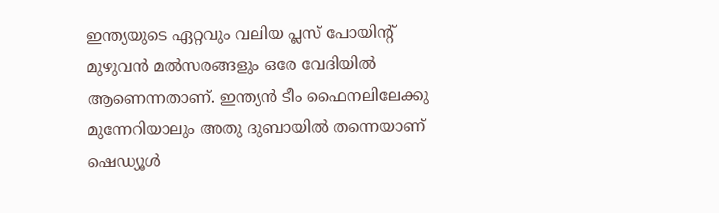ഇന്ത്യയുടെ ഏറ്റവും വലിയ പ്ലസ് പോയിന്റ് മുഴുവന്‍ മല്‍സരങ്ങളും ഒരേ വേദിയില്‍ ആണെന്നതാണ്. ഇന്ത്യന്‍ ടീം ഫൈനലിലേക്കു മുന്നേറിയാലും അതു ദുബായില്‍ തന്നെയാണ് ഷെഡ്യൂള്‍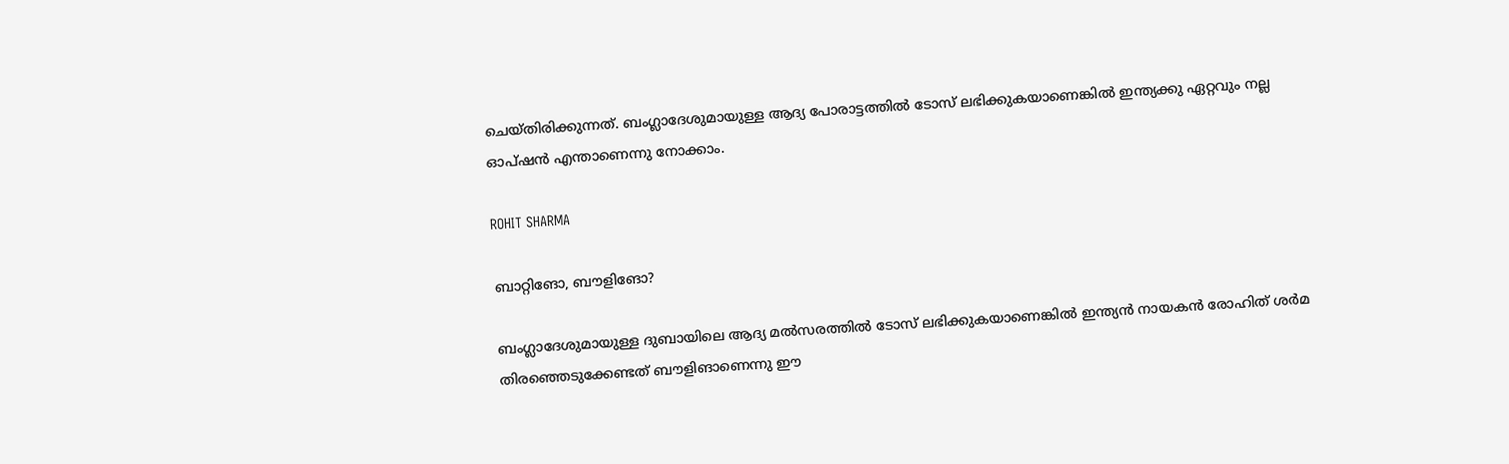ചെയ്തിരിക്കുന്നത്. ബംഗ്ലാദേശുമായുള്ള ആദ്യ പോരാട്ടത്തില്‍ ടോസ് ലഭിക്കുകയാണെങ്കില്‍ ഇന്ത്യക്കു ഏറ്റവും നല്ല ഓപ്ഷന്‍ എന്താണെന്നു നോക്കാം.

ROHIT SHARMA

ബാറ്റിങോ, ബൗളിങോ?

ബംഗ്ലാദേശുമായുള്ള ദുബായിലെ ആദ്യ മല്‍സരത്തില്‍ ടോസ് ലഭിക്കുകയാണെങ്കില്‍ ഇന്ത്യന്‍ നായകന്‍ രോഹിത് ശര്‍മ തിരഞ്ഞെടുക്കേണ്ടത് ബൗളിങാണെന്നു ഈ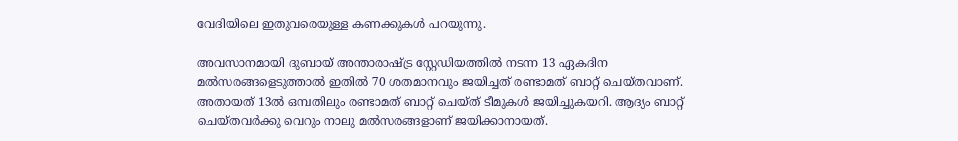വേദിയിലെ ഇതുവരെയുള്ള കണക്കുകള്‍ പറയുന്നു.

അവസാനമായി ദുബായ് അന്താരാഷ്ട്ര സ്റ്റേഡിയത്തില്‍ നടന്ന 13 ഏകദിന മല്‍സരങ്ങളെടുത്താല്‍ ഇതില്‍ 70 ശതമാനവും ജയിച്ചത് രണ്ടാമത് ബാറ്റ് ചെയ്തവാണ്. അതായത് 13ല്‍ ഒമ്പതിലും രണ്ടാമത് ബാറ്റ് ചെയ്ത് ടീമുകള്‍ ജയിച്ചുകയറി. ആദ്യം ബാറ്റ് ചെയ്തവര്‍ക്കു വെറും നാലു മല്‍സരങ്ങളാണ് ജയിക്കാനായത്.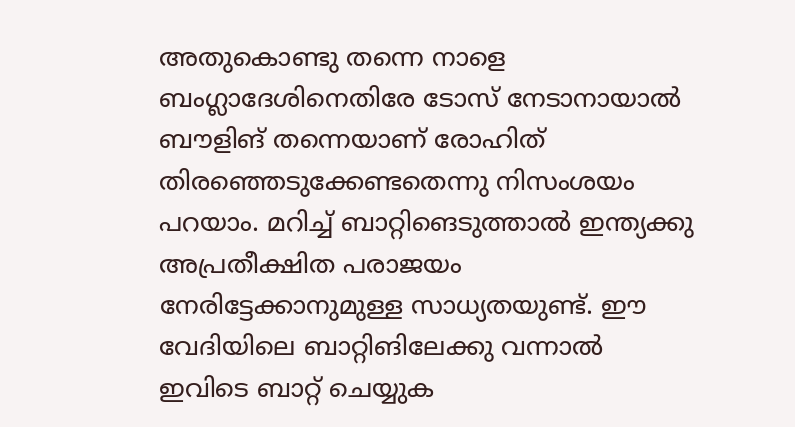അതുകൊണ്ടു തന്നെ നാളെ ബംഗ്ലാദേശിനെതിരേ ടോസ് നേടാനായാല്‍ ബൗളിങ് തന്നെയാണ് രോഹിത് തിരഞ്ഞെടുക്കേണ്ടതെന്നു നിസംശയം പറയാം. മറിച്ച് ബാറ്റിങെടുത്താല്‍ ഇന്ത്യക്കു അപ്രതീക്ഷിത പരാജയം നേരിട്ടേക്കാനുമുള്ള സാധ്യതയുണ്ട്. ഈ വേദിയിലെ ബാറ്റിങിലേക്കു വന്നാല്‍ ഇവിടെ ബാറ്റ് ചെയ്യുക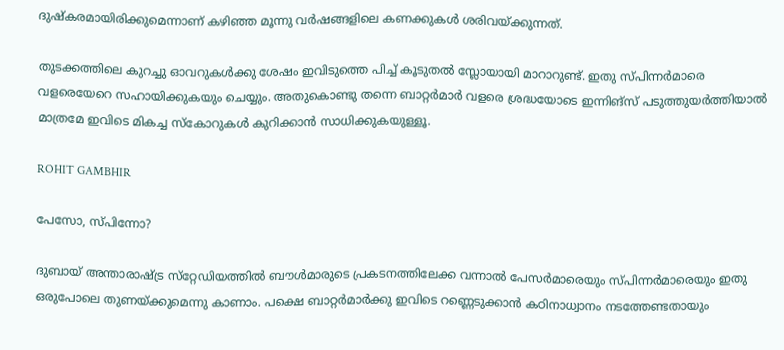ദുഷ്‌കരമായിരിക്കുമെന്നാണ് കഴിഞ്ഞ മൂന്നു വര്‍ഷങ്ങളിലെ കണക്കുകള്‍ ശരിവയ്ക്കുന്നത്.

തുടക്കത്തിലെ കുറച്ചു ഓവറുകള്‍ക്കു ശേഷം ഇവിടുത്തെ പിച്ച് കൂടുതല്‍ സ്ലോയായി മാറാറുണ്ട്. ഇതു സ്പിന്നര്‍മാരെ വളരെയേറെ സഹായിക്കുകയും ചെയ്യും. അതുകൊണ്ടു തന്നെ ബാറ്റര്‍മാര്‍ വളരെ ശ്രദ്ധയോടെ ഇന്നിങ്‌സ് പടുത്തുയര്‍ത്തിയാല്‍ മാത്രമേ ഇവിടെ മികച്ച സ്‌കോറുകള്‍ കുറിക്കാന്‍ സാധിക്കുകയുള്ളൂ.

ROHIT GAMBHIR

പേസോ, സ്പിന്നോ?

ദുബായ് അന്താരാഷ്ട്ര സ്‌റ്റേഡിയത്തില്‍ ബൗള്‍മാരുടെ പ്രകടനത്തിലേക്ക വന്നാല്‍ പേസര്‍മാരെയും സ്പിന്നര്‍മാരെയും ഇതു ഒരുപോലെ തുണയ്ക്കുമെന്നു കാണാം. പക്ഷെ ബാറ്റര്‍മാര്‍ക്കു ഇവിടെ റണ്ണെടുക്കാന്‍ കഠിനാധ്വാനം നടത്തേണ്ടതായും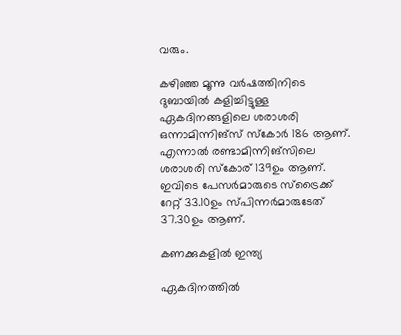വരും.

കഴിഞ്ഞ മൂന്നു വര്‍ഷത്തിനിടെ ദുബായില്‍ കളിച്ചിട്ടുള്ള ഏകദിനങ്ങളിലെ ശരാശരി ഒന്നാമിന്നിങ്‌സ് സ്‌കോര്‍ 186 ആണ്. എന്നാല്‍ രണ്ടാമിന്നിങ്‌സിലെ ശരാശരി സ്‌കോര് 139ഉം ആണ്. ഇവിടെ പേസര്‍മാരുടെ സ്‌ട്രൈക്ക് റേറ്റ് 33.10ഉം സ്പിന്നര്‍മാരുടേത് 37.30ഉം ആണ്.

കണക്കുകളില്‍ ഇന്ത്യ

ഏകദിനത്തില്‍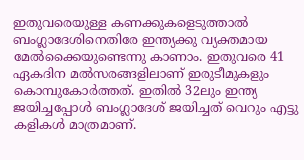ഇതുവരെയുള്ള കണക്കുകളെടുത്താല്‍ ബംഗ്ലാദേശിനെതിരേ ഇന്ത്യക്കു വ്യക്തമായ മേല്‍ക്കൈയുണ്ടെന്നു കാണാം. ഇതുവരെ 41 ഏകദിന മല്‍സരങ്ങളിലാണ് ഇരുടീമുകളും കൊമ്പുകോര്‍ത്തത്. ഇതില്‍ 32ലും ഇന്ത്യ ജയിച്ചപ്പോള്‍ ബംഗ്ലാദേശ് ജയിച്ചത് വെറും എട്ടു കളികള്‍ മാത്രമാണ്.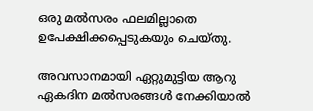ഒരു മല്‍സരം ഫലമില്ലാതെ ഉപേക്ഷിക്കപ്പെടുകയും ചെയ്തു.

അവസാനമായി ഏറ്റുമുട്ടിയ ആറു ഏകദിന മല്‍സരങ്ങള്‍ നേക്കിയാല്‍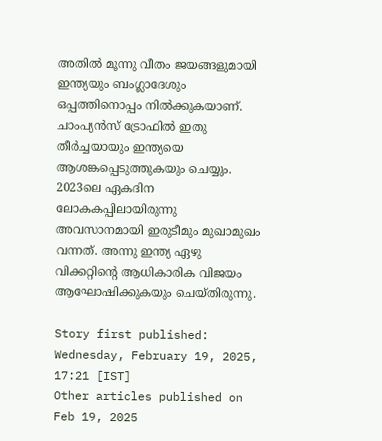അതില്‍ മൂന്നു വീതം ജയങ്ങളുമായി ഇന്ത്യയും ബംഗ്ലാദേശും ഒപ്പത്തിനൊപ്പം നില്‍ക്കുകയാണ്. ചാംപ്യന്‍സ് ട്രോഫില്‍ ഇതു തീര്‍ച്ചയായും ഇന്ത്യയെ ആശങ്കപ്പെടുത്തുകയും ചെയ്യും. 2023ലെ ഏകദിന ലോകകപ്പിലായിരുന്നു അവസാനമായി ഇരുടീമും മുഖാമുഖം വന്നത്. അന്നു ഇന്ത്യ ഏഴു വിക്കറ്റിന്റെ ആധികാരിക വിജയം ആഘോഷിക്കുകയും ചെയ്തിരുന്നു.

Story first published: Wednesday, February 19, 2025, 17:21 [IST]
Other articles published on Feb 19, 2025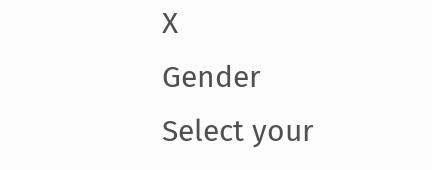X
Gender
Select your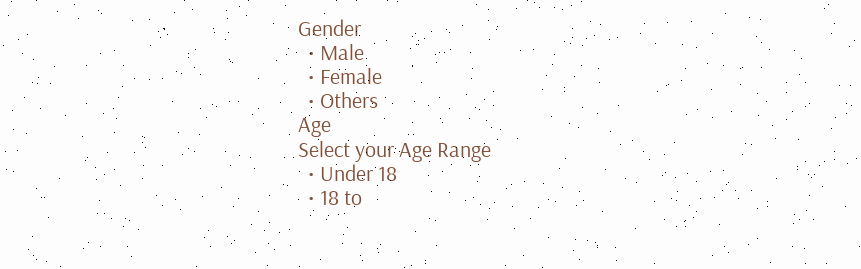Gender
  • Male
  • Female
  • Others
Age
Select your Age Range
  • Under 18
  • 18 to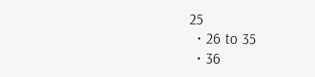25
  • 26 to 35
  • 36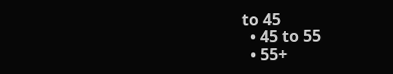to 45
  • 45 to 55
  • 55+